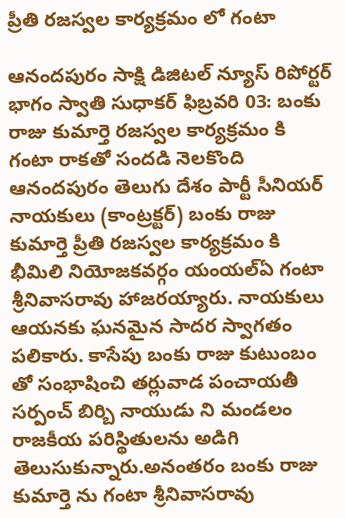ప్రీతి రజస్వల కార్యక్రమం లో గంటా

ఆనందపురం సాక్షి డిజిటల్ న్యూస్ రిపోర్టర్ భాగం స్వాతి సుధాకర్ ఫిబ్రవరి 03: బంకు రాజు కుమార్తె రజస్వల కార్యక్రమం కి గంటా రాకతో సందడి నెలకొంది ఆనందపురం తెలుగు దేశం పార్టీ సీనియర్ నాయకులు (కాంట్రక్టర్) బంకు రాజు కుమార్తె ప్రీతి రజస్వల కార్యక్రమం కి భీమిలి నియోజకవర్గం యంయల్ఏ గంటా శ్రీనివాసరావు హాజరయ్యారు. నాయకులు ఆయనకు ఘనమైన సాదర స్వాగతం పలికారు. కాసేపు బంకు రాజు కుటుంబం తో సంభాషించి తర్లువాడ పంచాయతీ సర్పంచ్ బిర్బి నాయుడు ని మండలం రాజకీయ పరిస్థితులను అడిగి తెలుసుకున్నారు.అనంతరం బంకు రాజు కుమార్తె ను గంటా శ్రీనివాసరావు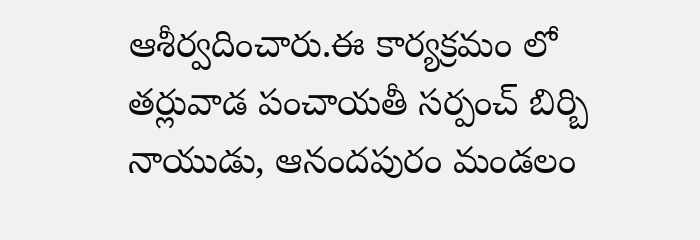ఆశీర్వదించారు.ఈ కార్యక్రమం లో తర్లువాడ పంచాయతీ సర్పంచ్ బిర్బి నాయుడు, ఆనందపురం మండలం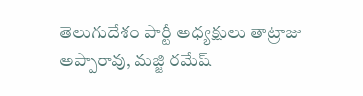తెలుగుదేశం పార్టీ అధ్యక్షులు తాట్రాజు అప్పారావు, మజ్జి రమేష్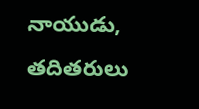నాయుడు, తదితరులు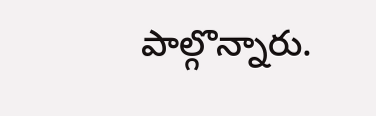పాల్గొన్నారు.